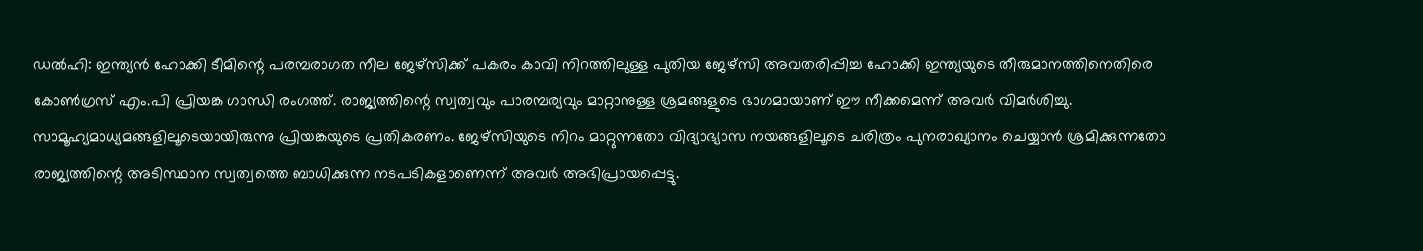ഡൽഹി: ഇന്ത്യൻ ഹോക്കി ടീമിന്റെ പരമ്പരാഗത നീല ജേഴ്സിക്ക് പകരം കാവി നിറത്തിലുള്ള പുതിയ ജേഴ്സി അവതരിപ്പിച്ച ഹോക്കി ഇന്ത്യയുടെ തീരുമാനത്തിനെതിരെ കോൺഗ്രസ് എം.പി പ്രിയങ്ക ഗാന്ധി രംഗത്ത്. രാജ്യത്തിന്റെ സ്വത്വവും പാരമ്പര്യവും മാറ്റാനുള്ള ശ്രമങ്ങളുടെ ഭാഗമായാണ് ഈ നീക്കമെന്ന് അവർ വിമർശിച്ചു.
സാമൂഹ്യമാധ്യമങ്ങളിലൂടെയായിരുന്നു പ്രിയങ്കയുടെ പ്രതികരണം. ജേഴ്സിയുടെ നിറം മാറ്റുന്നതോ വിദ്യാഭ്യാസ നയങ്ങളിലൂടെ ചരിത്രം പുനരാഖ്യാനം ചെയ്യാൻ ശ്രമിക്കുന്നതോ രാജ്യത്തിന്റെ അടിസ്ഥാന സ്വത്വത്തെ ബാധിക്കുന്ന നടപടികളാണെന്ന് അവർ അഭിപ്രായപ്പെട്ടു.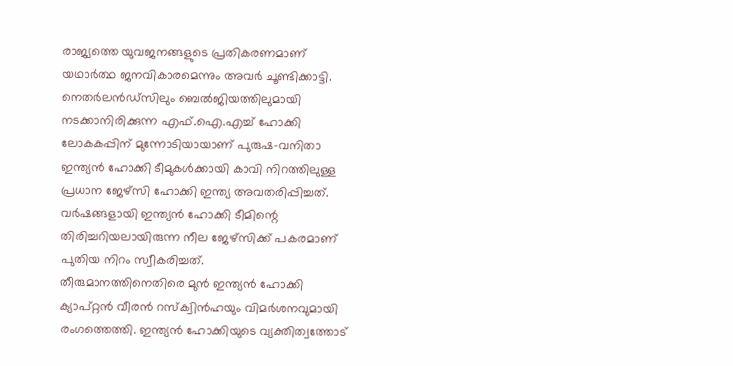രാജ്യത്തെ യുവജനങ്ങളുടെ പ്രതികരണമാണ് യഥാർത്ഥ ജനവികാരമെന്നും അവർ ചൂണ്ടിക്കാട്ടി.
നെതർലൻഡ്സിലും ബെൽജിയത്തിലുമായി നടക്കാനിരിക്കുന്ന എഫ്.ഐ.എച്ച് ഹോക്കി ലോകകപ്പിന് മുന്നോടിയായാണ് പുരുഷ-വനിതാ ഇന്ത്യൻ ഹോക്കി ടീമുകൾക്കായി കാവി നിറത്തിലുള്ള പ്രധാന ജേഴ്സി ഹോക്കി ഇന്ത്യ അവതരിപ്പിച്ചത്. വർഷങ്ങളായി ഇന്ത്യൻ ഹോക്കി ടീമിന്റെ തിരിച്ചറിയലായിരുന്ന നീല ജേഴ്സിക്ക് പകരമാണ് പുതിയ നിറം സ്വീകരിച്ചത്.
തീരുമാനത്തിനെതിരെ മുൻ ഇന്ത്യൻ ഹോക്കി ക്യാപ്റ്റൻ വീരൻ റസ്ക്വിൻഹയും വിമർശനവുമായി രംഗത്തെത്തി. ഇന്ത്യൻ ഹോക്കിയുടെ വ്യക്തിത്വത്തോട്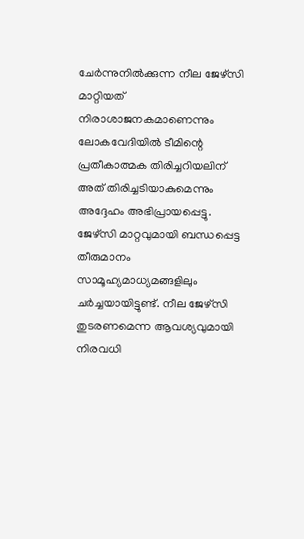ചേർന്നുനിൽക്കുന്ന നീല ജേഴ്സി മാറ്റിയത് നിരാശാജനകമാണെന്നും ലോകവേദിയിൽ ടീമിന്റെ പ്രതീകാത്മക തിരിച്ചറിയലിന് അത് തിരിച്ചടിയാകുമെന്നും അദ്ദേഹം അഭിപ്രായപ്പെട്ടു.
ജേഴ്സി മാറ്റവുമായി ബന്ധപ്പെട്ട തീരുമാനം സാമൂഹ്യമാധ്യമങ്ങളിലും ചർച്ചയായിട്ടുണ്ട്. നീല ജേഴ്സി തുടരണമെന്ന ആവശ്യവുമായി നിരവധി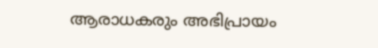ആരാധകരും അഭിപ്രായം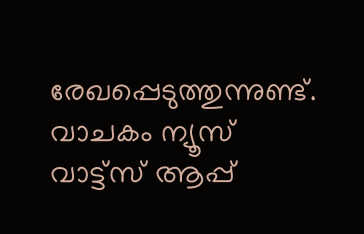രേഖപ്പെടുത്തുന്നുണ്ട്.
വാചകം ന്യൂസ് വാട്ട്സ് ആപ്പ്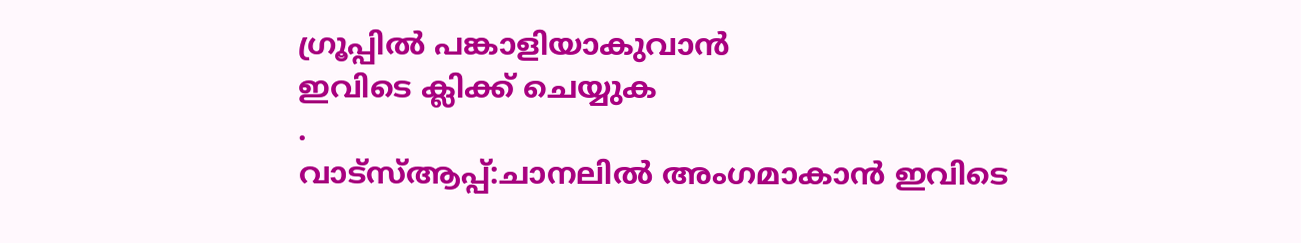ഗ്രൂപ്പിൽ പങ്കാളിയാകുവാൻ
ഇവിടെ ക്ലിക്ക് ചെയ്യുക
.
വാട്സ്ആപ്പ്:ചാനലിൽ അംഗമാകാൻ ഇവിടെ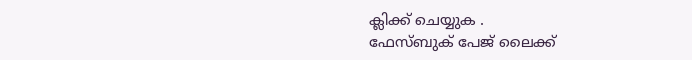ക്ലിക്ക് ചെയ്യുക .
ഫേസ്ബുക് പേജ് ലൈക്ക്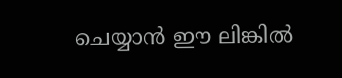ചെയ്യാൻ ഈ ലിങ്കിൽ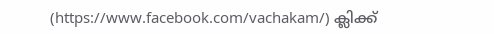(https://www.facebook.com/vachakam/) ക്ലിക്ക്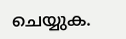ചെയ്യുക.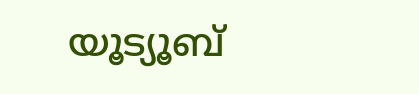യൂട്യൂബ്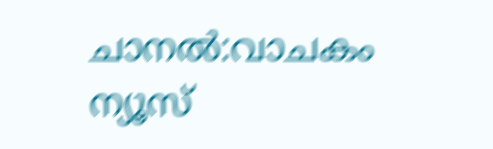ചാനൽ:വാചകം ന്യൂസ്